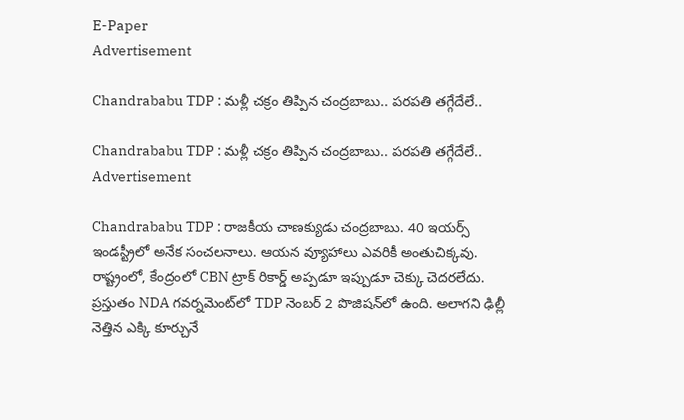E-Paper
Advertisement

Chandrababu TDP : మళ్లీ చక్రం తిప్పిన చంద్రబాబు.. పరపతి తగ్గేదేలే..

Chandrababu TDP : మళ్లీ చక్రం తిప్పిన చంద్రబాబు.. పరపతి తగ్గేదేలే..
Advertisement

Chandrababu TDP : రాజకీయ చాణక్యుడు చంద్రబాబు. 40 ఇయర్స్ ఇండస్ట్రీలో అనేక సంచలనాలు. ఆయన వ్యూహాలు ఎవరికీ అంతుచిక్కవు. రాష్ట్రంలో, కేంద్రంలో CBN ట్రాక్ రికార్డ్ అప్పడూ ఇప్పుడూ చెక్కు చెదరలేదు. ప్రస్తుతం NDA గవర్నమెంట్‌లో TDP నెంబర్ 2 పొజిషన్‌లో ఉంది. అలాగని ఢిల్లీ నెత్తిన ఎక్కి కూర్చునే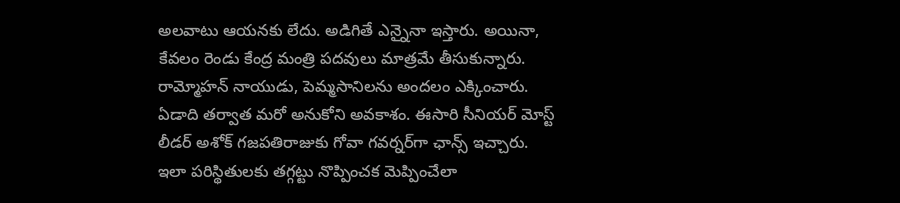అలవాటు ఆయనకు లేదు. అడిగితే ఎన్నైనా ఇస్తారు. అయినా, కేవలం రెండు కేంద్ర మంత్రి పదవులు మాత్రమే తీసుకున్నారు. రామ్మోహన్ నాయుడు, పెమ్మసానిలను అందలం ఎక్కించారు. ఏడాది తర్వాత మరో అనుకోని అవకాశం. ఈసారి సీనియర్ మోస్ట్ లీడర్ అశోక్ గజపతిరాజుకు గోవా గవర్నర్‌గా ఛాన్స్ ఇచ్చారు. ఇలా పరిస్థితులకు తగ్గట్టు నొప్పించక మెప్పించేలా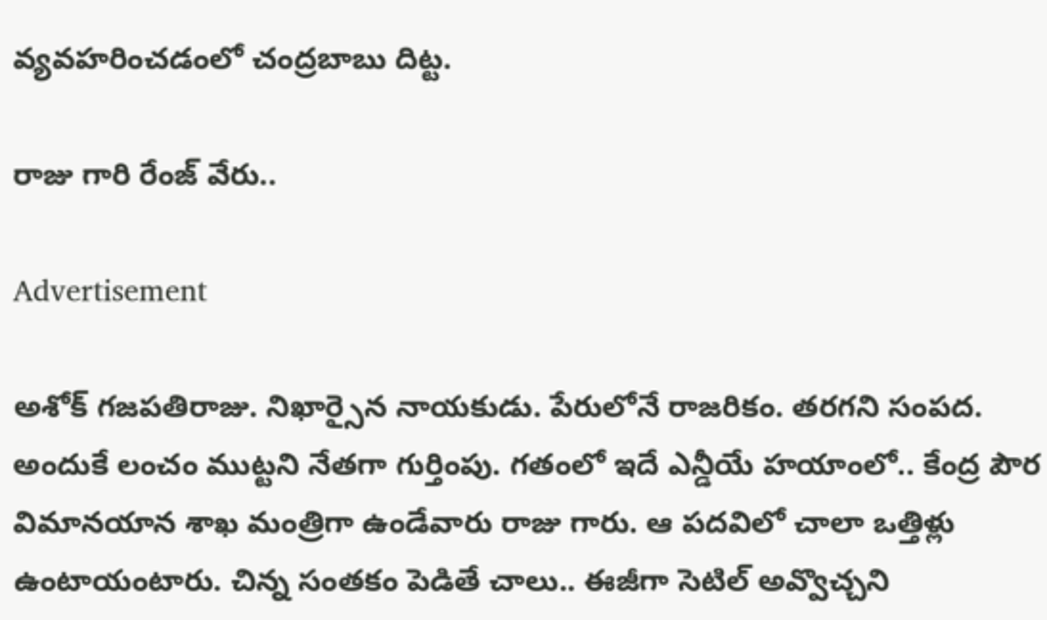వ్యవహరించడంలో చంద్రబాబు దిట్ట.

రాజు గారి రేంజ్ వేరు..

Advertisement

అశోక్ గజపతిరాజు. నిఖార్సైన నాయకుడు. పేరులోనే రాజరికం. తరగని సంపద. అందుకే లంచం ముట్టని నేతగా గుర్తింపు. గతంలో ఇదే ఎన్డీయే హయాంలో.. కేంద్ర పౌర విమానయాన శాఖ మంత్రిగా ఉండేవారు రాజు గారు. ఆ పదవిలో చాలా ఒత్తిళ్లు ఉంటాయంటారు. చిన్న సంతకం పెడితే చాలు.. ఈజీగా సెటిల్ అవ్వొచ్చని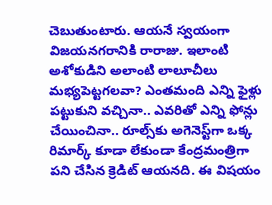చెబుతుంటారు. ఆయనే స్వయంగా విజయనగరానికి రారాజు. ఇలాంటి అశోకుడిని అలాంటి లాలూచీలు మభ్యపెట్టగలవా? ఎంతమంది ఎన్ని ఫైళ్లు పట్టుకుని వచ్చినా.. ఎవరితో ఎన్ని ఫోన్లు చేయించినా.. రూల్స్‌కు అగెనెస్ట్‌గా ఒక్క రిమార్క్ కూడా లేకుండా కేంద్రమంత్రిగా పని చేసిన క్రెడిట్ ఆయనది. ఈ విషయం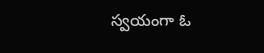స్వయంగా ఓ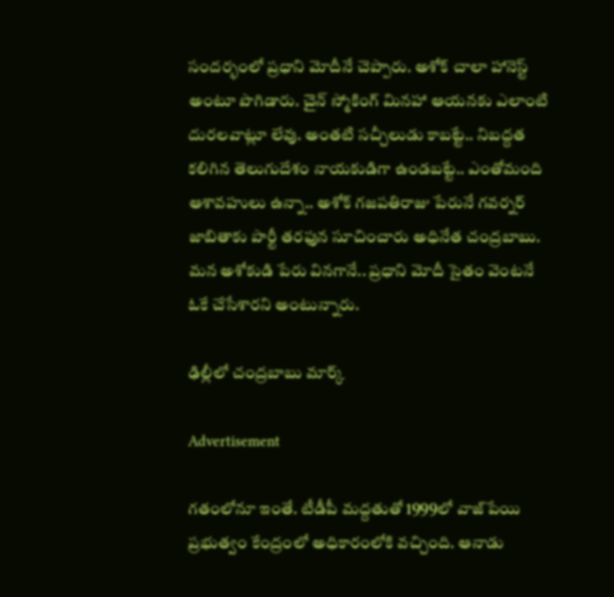సందర్భంలో ప్రధాని మోదీనే చెప్పారు. అశోక్ చాలా హానెస్ట్ అంటూ పొగిడారు. చైన్ స్మోకింగ్ మినహా ఆయనకు ఎలాంటి దురలవాట్లూ లేవు. అంతటి సచ్చీలుడు కాబట్టే.. నిబద్దత కలిగిన తెలుగుదేశం నాయకుడిగా ఉండబట్టే.. ఎంతోమంది ఆశావహులు ఉన్నా.. అశోక్ గజపతిరాజు పేరునే గవర్నర్‌ జాబితాకు పార్టీ తరఫున సూచించారు అధినేత చంద్రబాబు. మన అశోకుడి పేరు వినగానే.. ప్రధాని మోదీ సైతం వెంటనే ఓకే చేసేశారని అంటున్నారు.

ఢిల్లీలో చంద్రబాబు మార్క్

Advertisement

గతంలోనూ ఇంతే. టీడీపీ మద్దతుతో 1999లో వాజ్‌పేయి ప్రభుత్వం కేంద్రంలో అధికారంలోకి వచ్చింది. ఆనాడు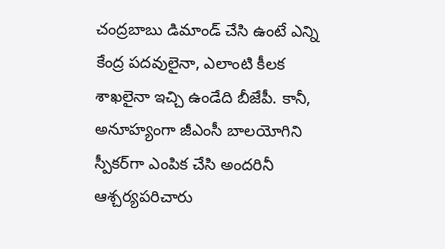చంద్రబాబు డిమాండ్ చేసి ఉంటే ఎన్ని కేంద్ర పదవులైనా, ఎలాంటి కీలక శాఖలైనా ఇచ్చి ఉండేది బీజేపీ. కానీ, అనూహ్యంగా జీఎంసీ బాలయోగిని స్పీకర్‌గా ఎంపిక చేసి అందరినీ ఆశ్చర్యపరిచారు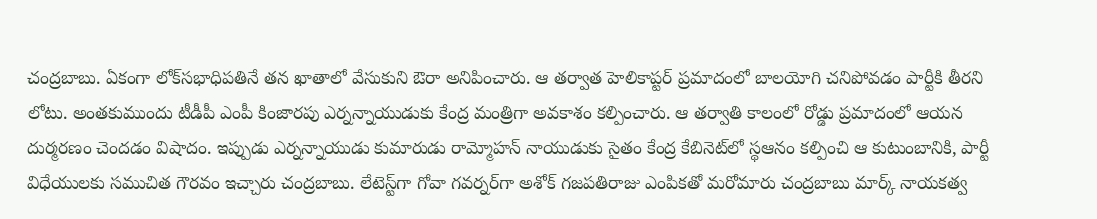చంద్రబాబు. ఏకంగా లోక్‌సభాధిపతినే తన ఖాతాలో వేసుకుని ఔరా అనిపించారు. ఆ తర్వాత హెలికాప్టర్ ప్రమాదంలో బాలయోగి చనిపోవడం పార్టీకి తీరని లోటు. అంతకుముందు టీడీపీ ఎంపీ కింజారపు ఎర్నన్నాయుడుకు కేంద్ర మంత్రిగా అవకాశం కల్పించారు. ఆ తర్వాతి కాలంలో రోడ్డు ప్రమాదంలో ఆయన దుర్మరణం చెందడం విషాదం. ఇప్పుడు ఎర్నన్నాయుడు కుమారుడు రామ్మోహన్ నాయుడుకు సైతం కేంద్ర కేబినెట్‌లో స్థఆనం కల్పించి ఆ కుటుంబానికి, పార్టీ విధేయులకు సముచిత గౌరవం ఇచ్చారు చంద్రబాబు. లేటెస్ట్‌గా గోవా గవర్నర్‌గా అశోక్ గజపతిరాజు ఎంపికతో మరోమారు చంద్రబాబు మార్క్ నాయకత్వ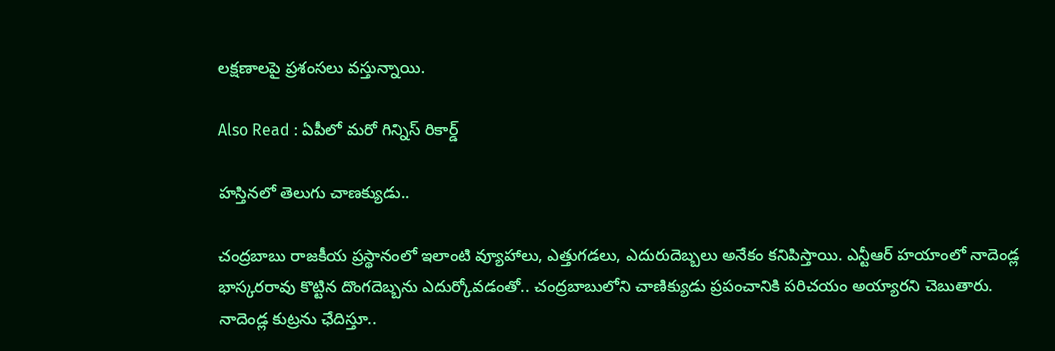లక్షణాలపై ప్రశంసలు వస్తున్నాయి.

Also Read : ఏపీలో మరో గిన్నిస్ రికార్డ్

హస్తినలో తెలుగు చాణక్యుడు..

చంద్రబాబు రాజకీయ ప్రస్థానంలో ఇలాంటి వ్యూహాలు, ఎత్తుగడలు, ఎదురుదెబ్బలు అనేకం కనిపిస్తాయి. ఎన్టీఆర్ హయాంలో నాదెండ్ల భాస్కరరావు కొట్టిన దొంగదెబ్బను ఎదుర్కోవడంతో.. చంద్రబాబులోని చాణిక్యుడు ప్రపంచానికి పరిచయం అయ్యారని చెబుతారు. నాదెండ్ల కుట్రను ఛేదిస్తూ..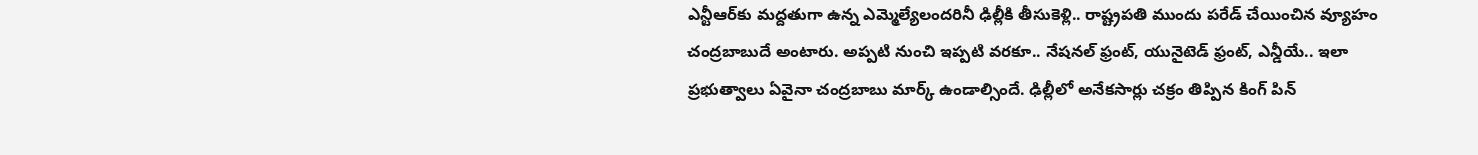ఎన్టీఆర్‌కు మద్దతుగా ఉన్న ఎమ్మెల్యేలందరినీ ఢిల్లీకి తీసుకెళ్లి.. రాష్ట్రపతి ముందు పరేడ్ చేయించిన వ్యూహం చంద్రబాబుదే అంటారు. అప్పటి నుంచి ఇప్పటి వరకూ.. నేషనల్ ఫ్రంట్, యునైటెడ్ ఫ్రంట్, ఎన్డీయే.. ఇలా ప్రభుత్వాలు ఏవైనా చంద్రబాబు మార్క్ ఉండాల్సిందే. ఢిల్లీలో అనేకసార్లు చక్రం తిప్పిన కింగ్ పిన్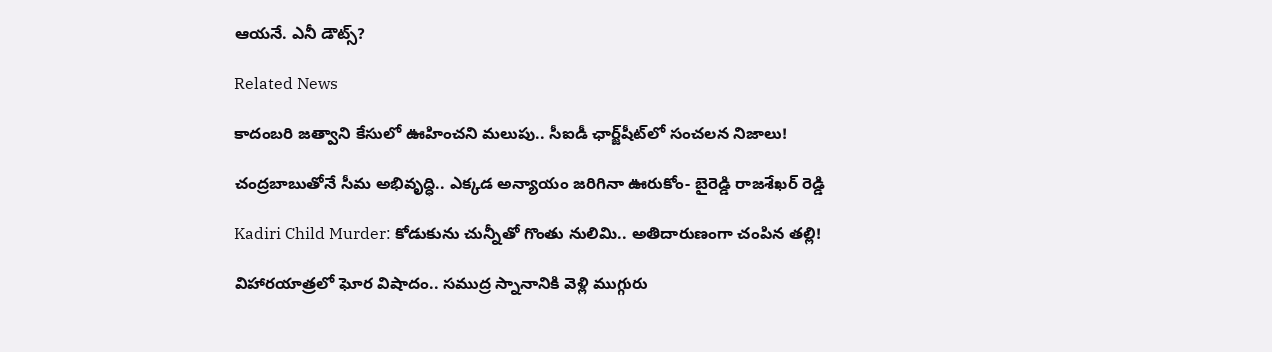ఆయనే. ఎనీ డౌట్స్?

Related News

కాదంబరి జత్వాని కేసులో ఊహించని మలుపు.. సీఐడీ ఛార్జ్‌షీట్‌లో సంచలన నిజాలు!

చంద్రబాబుతోనే సీమ అభివృద్ధి.. ఎక్కడ అన్యాయం జరిగినా ఊరుకోం- బైరెడ్డి రాజశేఖర్ రెడ్డి

Kadiri Child Murder: కోడుకును చున్నీతో గొంతు నులిమి.. అతిదారుణంగా చంపిన తల్లి!

విహారయాత్రలో ఘోర విషాదం.. సముద్ర స్నానానికి వెళ్లి ముగ్గురు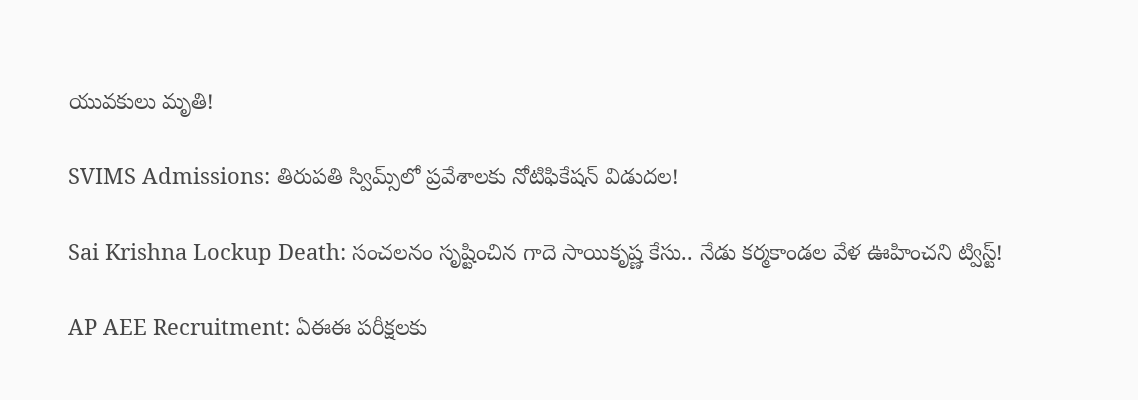యువకులు మృతి!

SVIMS Admissions: తిరుపతి స్విమ్స్‌లో ప్రవేశాలకు నోటిఫికేషన్ విడుదల!

Sai Krishna Lockup Death: సంచలనం సృష్టించిన గాదె సాయికృష్ణ కేసు.. నేడు కర్మకాండల వేళ ఊహించని ట్విస్ట్!

AP AEE Recruitment: ఏఈఈ పరీక్షలకు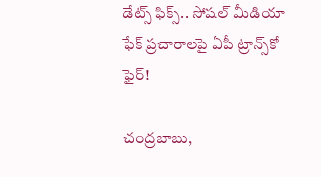డేట్స్ ఫిక్స్.. సోషల్ మీడియా ఫేక్ ప్రచారాలపై ఏపీ ట్రాన్స్‌కో ఫైర్!

చంద్రబాబు,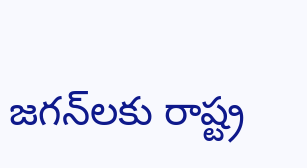జగన్‌లకు రాష్ట్ర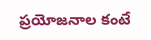ప్రయోజనాల కంటే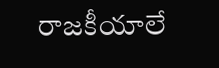రాజకీయాలే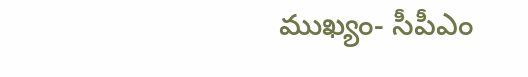ముఖ్యం- సీపీఎం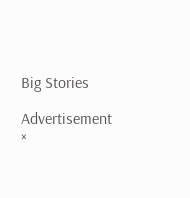Big Stories

Advertisement
×